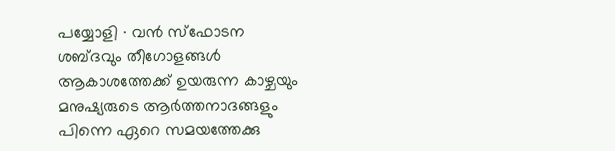പയ്യോളി ∙ വൻ സ്ഫോടന ശബ്ദവും തീഗോളങ്ങൾ ആകാശത്തേക്ക് ഉയരുന്ന കാഴ്ചയും മനുഷ്യരുടെ ആർത്തനാദങ്ങളും പിന്നെ ഏറെ സമയത്തേക്കു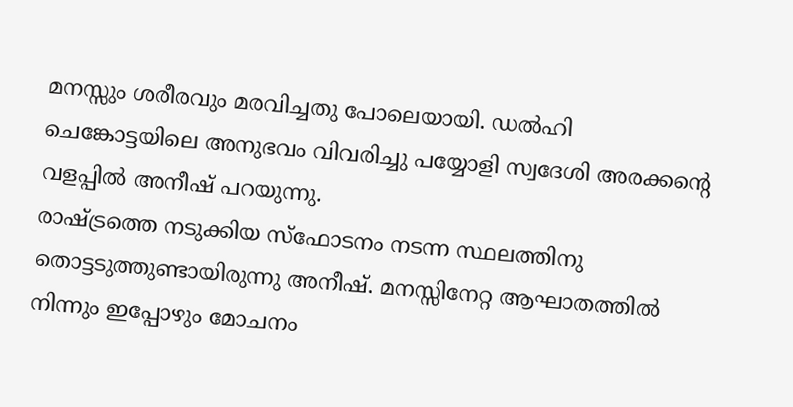മനസ്സും ശരീരവും മരവിച്ചതു പോലെയായി. ഡൽഹി ചെങ്കോട്ടയിലെ അനുഭവം വിവരിച്ചു പയ്യോളി സ്വദേശി അരക്കന്റെ വളപ്പിൽ അനീഷ് പറയുന്നു.
രാഷ്ട്രത്തെ നടുക്കിയ സ്ഫോടനം നടന്ന സ്ഥലത്തിനു തൊട്ടടുത്തുണ്ടായിരുന്നു അനീഷ്. മനസ്സിനേറ്റ ആഘാതത്തിൽ നിന്നും ഇപ്പോഴും മോചനം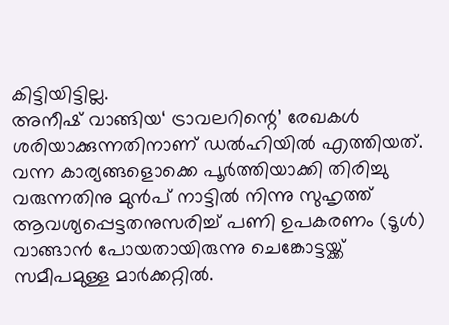കിട്ടിയിട്ടില്ല.
അനീഷ് വാങ്ങിയ‘ ട്രാവലറിന്റെ’ രേഖകൾ ശരിയാക്കുന്നതിനാണ് ഡൽഹിയിൽ എത്തിയത്.
വന്ന കാര്യങ്ങളൊക്കെ പൂർത്തിയാക്കി തിരിച്ചു വരുന്നതിനു മുൻപ് നാട്ടിൽ നിന്നു സുഹൃത്ത് ആവശ്യപ്പെട്ടതനുസരിച്ച് പണി ഉപകരണം (ടൂൾ) വാങ്ങാൻ പോയതായിരുന്നു ചെങ്കോട്ടയ്ക്ക് സമീപമുള്ള മാർക്കറ്റിൽ.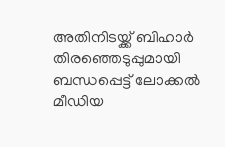അതിനിടയ്ക്ക് ബിഹാർ തിരഞ്ഞെടുപ്പുമായി ബന്ധപ്പെട്ട് ലോക്കൽ മീഡിയ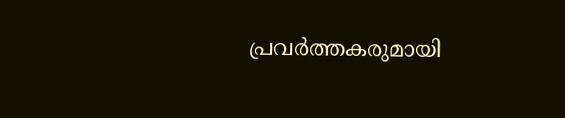പ്രവർത്തകരുമായി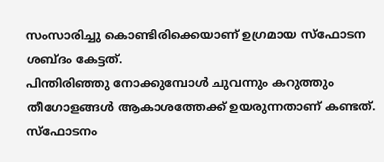സംസാരിച്ചു കൊണ്ടിരിക്കെയാണ് ഉഗ്രമായ സ്ഫോടന ശബ്ദം കേട്ടത്.
പിന്തിരിഞ്ഞു നോക്കുമ്പോൾ ചുവന്നും കറുത്തും തീഗോളങ്ങൾ ആകാശത്തേക്ക് ഉയരുന്നതാണ് കണ്ടത്.
സ്ഫോടനം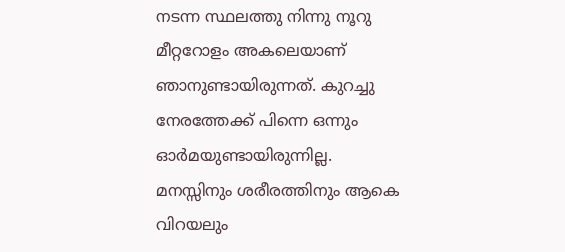നടന്ന സ്ഥലത്തു നിന്നു നൂറു മീറ്ററോളം അകലെയാണ് ഞാനുണ്ടായിരുന്നത്. കുറച്ചു നേരത്തേക്ക് പിന്നെ ഒന്നും ഓർമയുണ്ടായിരുന്നില്ല.
മനസ്സിനും ശരീരത്തിനും ആകെ വിറയലും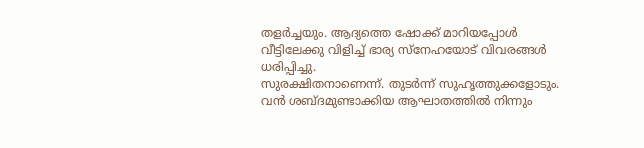തളർച്ചയും. ആദ്യത്തെ ഷോക്ക് മാറിയപ്പോൾ വീട്ടിലേക്കു വിളിച്ച് ഭാര്യ സ്നേഹയോട് വിവരങ്ങൾ ധരിപ്പിച്ചു.
സുരക്ഷിതനാണെന്ന്. തുടർന്ന് സുഹൃത്തുക്കളോടും.
വൻ ശബ്ദമുണ്ടാക്കിയ ആഘാതത്തിൽ നിന്നും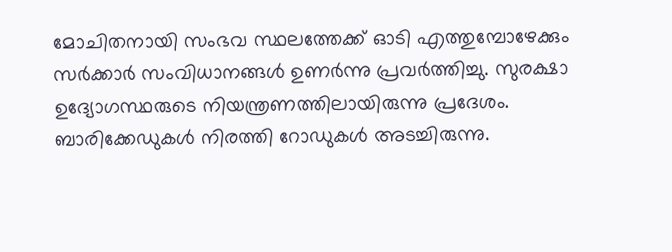മോചിതനായി സംഭവ സ്ഥലത്തേക്ക് ഓടി എത്തുമ്പോഴേക്കും സർക്കാർ സംവിധാനങ്ങൾ ഉണർന്നു പ്രവർത്തിച്ചു. സുരക്ഷാ ഉദ്യോഗസ്ഥരുടെ നിയന്ത്രണത്തിലായിരുന്നു പ്രദേശം.
ബാരിക്കേഡുകൾ നിരത്തി റോഡുകൾ അടച്ചിരുന്നു.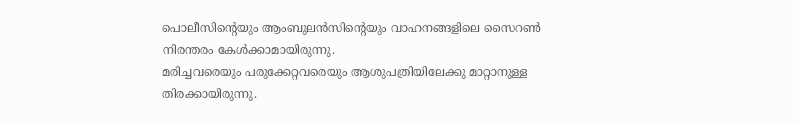പൊലീസിന്റെയും ആംബുലൻസിന്റെയും വാഹനങ്ങളിലെ സൈറൺ നിരന്തരം കേൾക്കാമായിരുന്നു.
മരിച്ചവരെയും പരുക്കേറ്റവരെയും ആശുപത്രിയിലേക്കു മാറ്റാനുള്ള തിരക്കായിരുന്നു.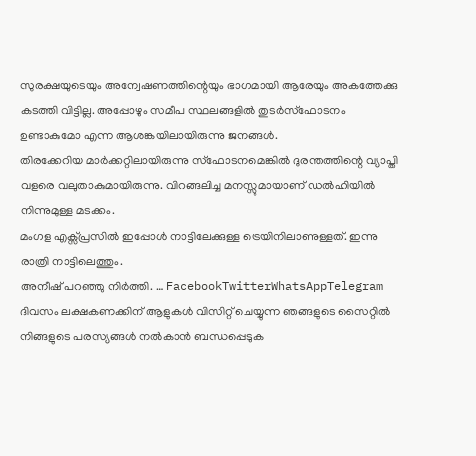സുരക്ഷയുടെയും അന്വേഷണത്തിന്റെയും ഭാഗമായി ആരേയും അകത്തേക്കു കടത്തി വിട്ടില്ല. അപ്പോഴും സമീപ സ്ഥലങ്ങളിൽ തുടർസ്ഫോടനം ഉണ്ടാകുമോ എന്ന ആശങ്കയിലായിരുന്നു ജനങ്ങൾ.
തിരക്കേറിയ മാർക്കറ്റിലായിരുന്നു സ്ഫോടനമെങ്കിൽ ദുരന്തത്തിന്റെ വ്യാപ്തി വളരെ വലുതാകുമായിരുന്നു. വിറങ്ങലിച്ച മനസ്സുമായാണ് ഡൽഹിയിൽ നിന്നുമുള്ള മടക്കം.
മംഗള എക്സ്പ്രസിൽ ഇപ്പോൾ നാട്ടിലേക്കുള്ള ട്രെയിനിലാണുള്ളത്. ഇന്നു രാത്രി നാട്ടിലെത്തും.
അനീഷ് പറഞ്ഞു നിർത്തി. … FacebookTwitterWhatsAppTelegram
ദിവസം ലക്ഷകണക്കിന് ആളുകൾ വിസിറ്റ് ചെയ്യുന്ന ഞങ്ങളുടെ സൈറ്റിൽ നിങ്ങളുടെ പരസ്യങ്ങൾ നൽകാൻ ബന്ധപ്പെടുക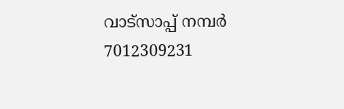വാട്സാപ്പ് നമ്പർ 7012309231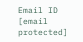Email ID [email protected]